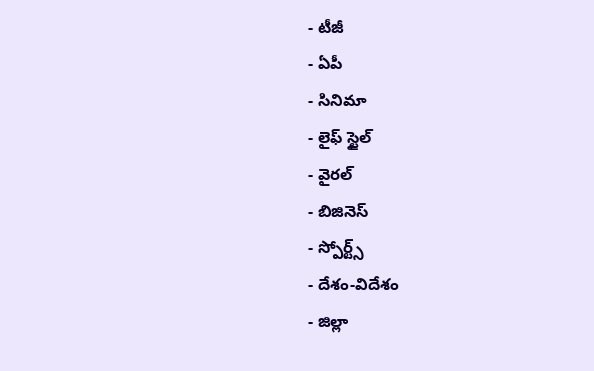- టీజీ
- ఏపీ
- సినిమా
- లైఫ్ స్టైల్
- వైరల్
- బిజినెస్
- స్పోర్ట్స్
- దేశం-విదేశం
- జిల్లా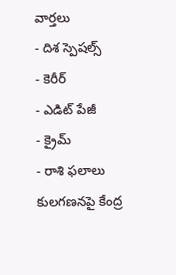వార్తలు
- దిశ స్పెషల్స్
- కెరీర్
- ఎడిట్ పేజీ
- క్రైమ్
- రాశి ఫలాలు
కులగణనపై కేంద్ర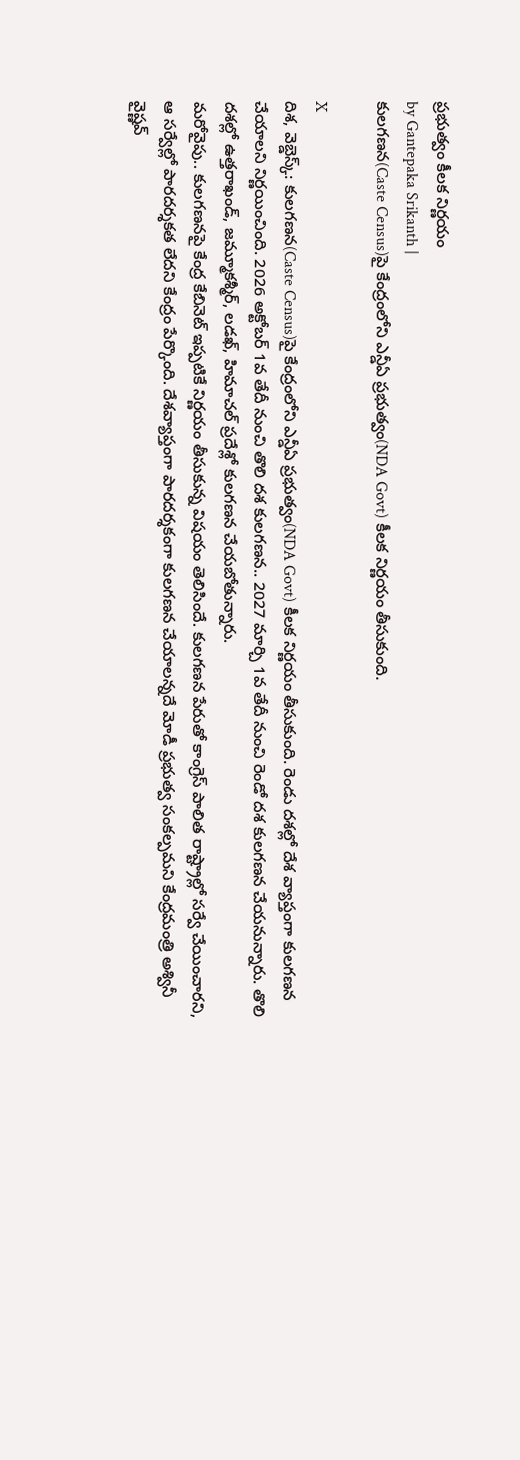ప్రభుత్వం కీలక నిర్ణయం
by Gantepaka Srikanth |
కులగణన(Caste Census)పై కేంద్రంలోని ఎన్డీఏ ప్రభుత్వం(NDA Govt) కీలక నిర్ణయం తీసుకుంది.

X
దిశ, వెబ్డెస్క్: కులగణన(Caste Census)పై కేంద్రంలోని ఎన్డీఏ ప్రభుత్వం(NDA Govt) కీలక నిర్ణయం తీసుకుంది. రెండు దశల్లో దేశ వ్యాప్తంగా కులగణన చేయాలని నిర్ణయించింది. 2026 అక్టోబర్ 1వ తేదీ నుంచి తొలి దశ కులగణన.. 2027 మార్చి 1వ తేదీ నుంచి రెండో దశ కులగణన చేయనున్నారు. తొలి దశల్లో ఉత్తరాఖండ్, జమ్మూకశ్మీర్, లడఖ్, హిమాచల్ ప్రదేశ్లో కులగణన చేయబోతున్నారు.
మరోవైపు.. కులగణనపై కేంద్ర కేబినెట్ ఇప్పటికే నిర్ణయం తీసుకున్న విషయం తెలిసిందే. కులగణన పేరుతో కాంగ్రెస్ పాలిత రాష్ట్రాల్లో సర్వే చేయించారని, ఆ సర్వేల్లో పారదర్శకత లేదని కేంద్రం పేర్కొంది. దేశవ్యాప్తంగా పారదర్శకంగా కులగణన చేయాలన్నదే మోడీ ప్రభుత్వ సంకల్పమని కేంద్రమంత్రి అశ్వినీ వైష్ణవ్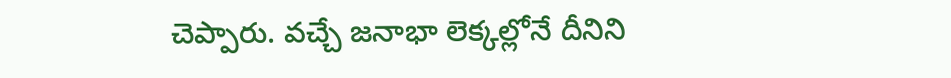చెప్పారు. వచ్చే జనాభా లెక్కల్లోనే దీనిని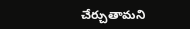చేర్చుతామని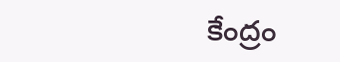కేంద్రం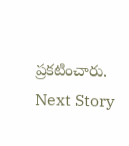ప్రకటించారు.
Next Story